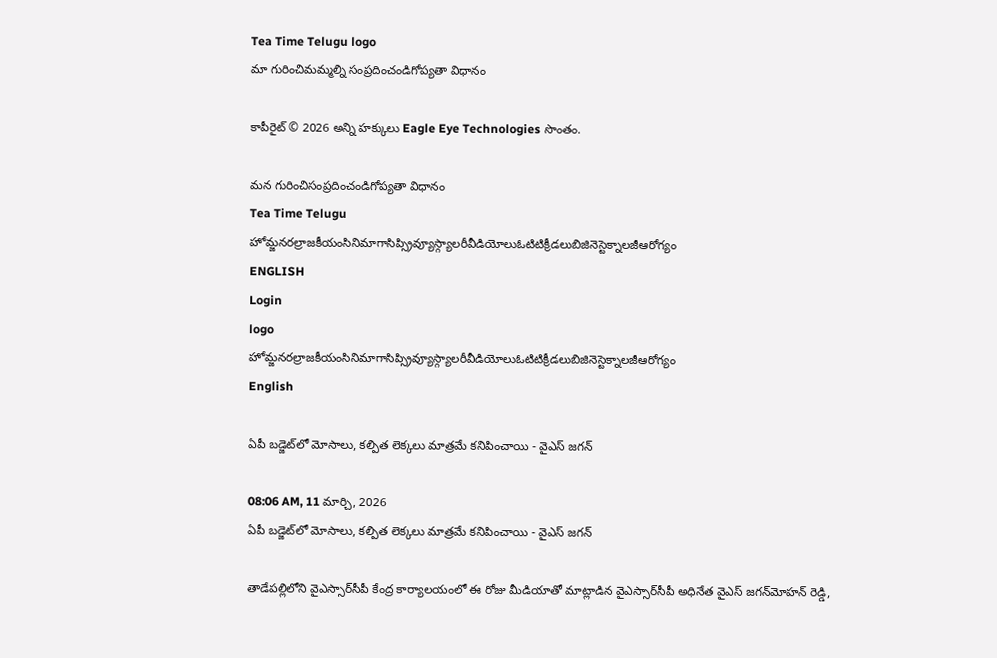Tea Time Telugu logo
మా గురించిమమ్మల్ని సంప్రదించండిగోప్యతా విధానం

కాపీరైట్ © 2026 అన్ని హక్కులు Eagle Eye Technologies సొంతం.

మన గురించిసంప్రదించండిగోప్యతా విధానం
Tea Time Telugu
హోమ్జనరల్రాజకీయంసినిమాగాసిప్స్రివ్యూస్గ్యాలరీవీడియోలుఓటిటిక్రీడలుబిజినెస్టెక్నాలజీఆరోగ్యం
ENGLISH
Login
logo
హోమ్జనరల్రాజకీయంసినిమాగాసిప్స్రివ్యూస్గ్యాలరీవీడియోలుఓటిటిక్రీడలుబిజినెస్టెక్నాలజీఆరోగ్యం
English

ఏపీ బడ్జెట్‌లో మోసాలు, కల్పిత లెక్కలు మాత్రమే కనిపించాయి - వైఎస్ జగన్

08:06 AM, 11 మార్చి, 2026
ఏపీ బడ్జెట్‌లో మోసాలు, కల్పిత లెక్కలు మాత్రమే కనిపించాయి - వైఎస్ జగన్

తాడేపల్లిలోని వైఎస్సార్‌సీపీ కేంద్ర కార్యాలయంలో ఈ రోజు మీడియాతో మాట్లాడిన వైఎస్సార్‌సీపీ అధినేత వైఎస్ జగన్‌మోహన్ రెడ్డి,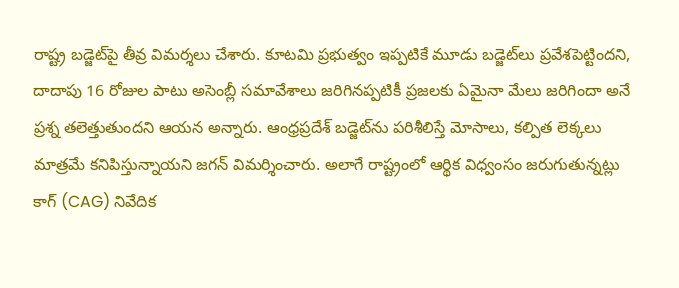రాష్ట్ర బడ్జెట్‌పై తీవ్ర విమర్శలు చేశారు. కూటమి ప్రభుత్వం ఇప్పటికే మూడు బడ్జెట్‌లు ప్రవేశపెట్టిందని, దాదాపు 16 రోజుల పాటు అసెంబ్లీ సమావేశాలు జరిగినప్పటికీ ప్రజలకు ఏమైనా మేలు జరిగిందా అనే ప్రశ్న తలెత్తుతుందని ఆయన అన్నారు. ఆంధ్రప్రదేశ్ బడ్జెట్‌ను పరిశీలిస్తే మోసాలు, కల్పిత లెక్కలు మాత్రమే కనిపిస్తున్నాయని జగన్ విమర్శించారు. అలాగే రాష్ట్రంలో ఆర్థిక విధ్వంసం జరుగుతున్నట్లు కాగ్ (CAG) నివేదిక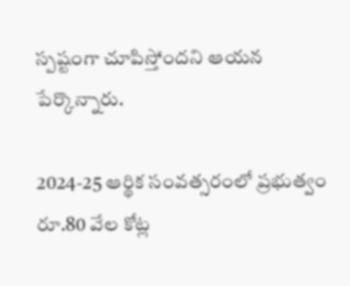స్పష్టంగా చూపిస్తోందని ఆయన పేర్కొన్నారు.

2024-25 ఆర్థిక సంవత్సరంలో ప్రభుత్వం రూ.80 వేల కోట్ల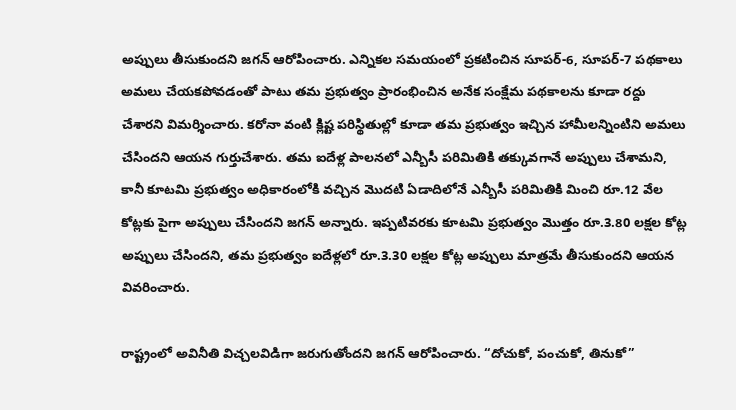అప్పులు తీసుకుందని జగన్ ఆరోపించారు. ఎన్నికల సమయంలో ప్రకటించిన సూపర్-6, సూపర్-7 పథకాలు అమలు చేయకపోవడంతో పాటు తమ ప్రభుత్వం ప్రారంభించిన అనేక సంక్షేమ పథకాలను కూడా రద్దు చేశారని విమర్శించారు. కరోనా వంటి క్లిష్ట పరిస్థితుల్లో కూడా తమ ప్రభుత్వం ఇచ్చిన హామీలన్నింటిని అమలు చేసిందని ఆయన గుర్తుచేశారు. తమ ఐదేళ్ల పాలనలో ఎన్బీసీ పరిమితికి తక్కువగానే అప్పులు చేశామని, కానీ కూటమి ప్రభుత్వం అధికారంలోకి వచ్చిన మొదటి ఏడాదిలోనే ఎన్బీసీ పరిమితికి మించి రూ.12 వేల కోట్లకు పైగా అప్పులు చేసిందని జగన్ అన్నారు. ఇప్పటివరకు కూటమి ప్రభుత్వం మొత్తం రూ.3.80 లక్షల కోట్ల అప్పులు చేసిందని, తమ ప్రభుత్వం ఐదేళ్లలో రూ.3.30 లక్షల కోట్ల అప్పులు మాత్రమే తీసుకుందని ఆయన వివరించారు.

రాష్ట్రంలో అవినీతి విచ్చలవిడిగా జరుగుతోందని జగన్ ఆరోపించారు. “దోచుకో, పంచుకో, తినుకో”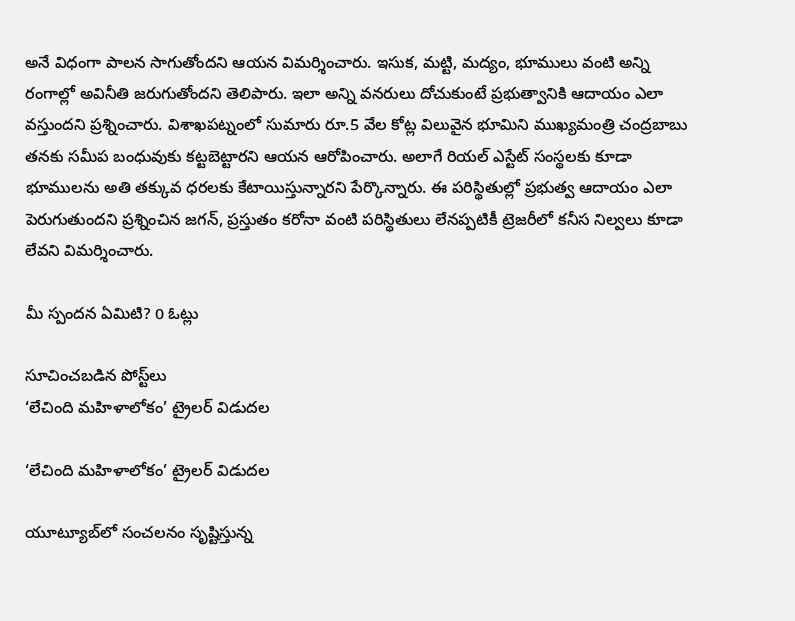అనే విధంగా పాలన సాగుతోందని ఆయన విమర్శించారు. ఇసుక, మట్టి, మద్యం, భూములు వంటి అన్ని రంగాల్లో అవినీతి జరుగుతోందని తెలిపారు. ఇలా అన్ని వనరులు దోచుకుంటే ప్రభుత్వానికి ఆదాయం ఎలా వస్తుందని ప్రశ్నించారు. విశాఖపట్నంలో సుమారు రూ.5 వేల కోట్ల విలువైన భూమిని ముఖ్యమంత్రి చంద్రబాబు తనకు సమీప బంధువుకు కట్టబెట్టారని ఆయన ఆరోపించారు. అలాగే రియల్ ఎస్టేట్ సంస్థలకు కూడా భూములను అతి తక్కువ ధరలకు కేటాయిస్తున్నారని పేర్కొన్నారు. ఈ పరిస్థితుల్లో ప్రభుత్వ ఆదాయం ఎలా పెరుగుతుందని ప్రశ్నించిన జగన్, ప్రస్తుతం కరోనా వంటి పరిస్థితులు లేనప్పటికీ ట్రెజరీలో కనీస నిల్వలు కూడా లేవని విమర్శించారు.

మీ స్పందన ఏమిటి? 0 ఓట్లు

సూచించబడిన పోస్ట్‌లు
‘లేచింది మహిళాలోకం’ ట్రైలర్ విడుదల

‘లేచింది మహిళాలోకం’ ట్రైలర్ విడుదల

యూట్యూబ్‌లో సంచలనం సృష్టిస్తున్న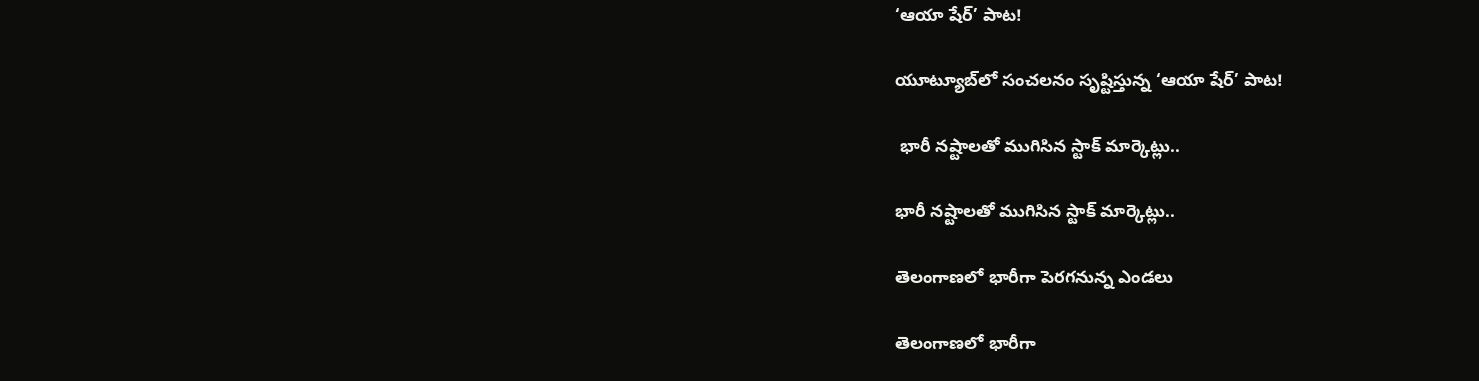‘ఆయా షేర్’ పాట!

యూట్యూబ్‌లో సంచలనం సృష్టిస్తున్న ‘ఆయా షేర్’ పాట!

 భారీ నష్టాలతో ముగిసిన స్టాక్‌ మార్కెట్లు..

భారీ నష్టాలతో ముగిసిన స్టాక్‌ మార్కెట్లు..

తెలంగాణలో భారీగా పెరగనున్న ఎండలు

తెలంగాణలో భారీగా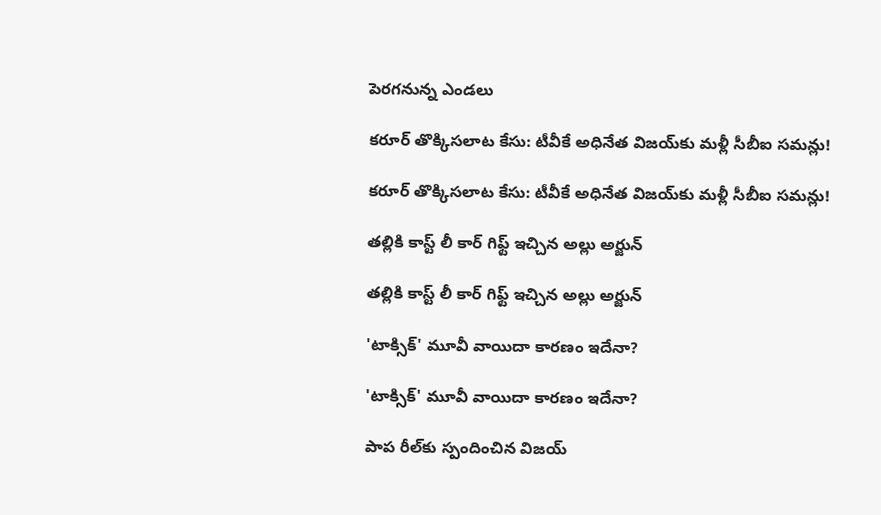పెరగనున్న ఎండలు

కరూర్ తొక్కిసలాట కేసు: టీవీకే అధినేత విజయ్‌కు మళ్లీ సీబీఐ సమన్లు!

కరూర్ తొక్కిసలాట కేసు: టీవీకే అధినేత విజయ్‌కు మళ్లీ సీబీఐ సమన్లు!

తల్లికి కాస్ట్ లీ కార్ గిఫ్ట్ ఇచ్చిన అల్లు అర్జున్

తల్లికి కాస్ట్ లీ కార్ గిఫ్ట్ ఇచ్చిన అల్లు అర్జున్

'టాక్సిక్' మూవీ వాయిదా కారణం ఇదేనా?

'టాక్సిక్' మూవీ వాయిదా కారణం ఇదేనా?

పాప రీల్‌కు స్పందించిన విజయ్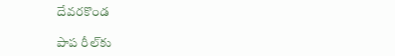దేవరకొండ

పాప రీల్‌కు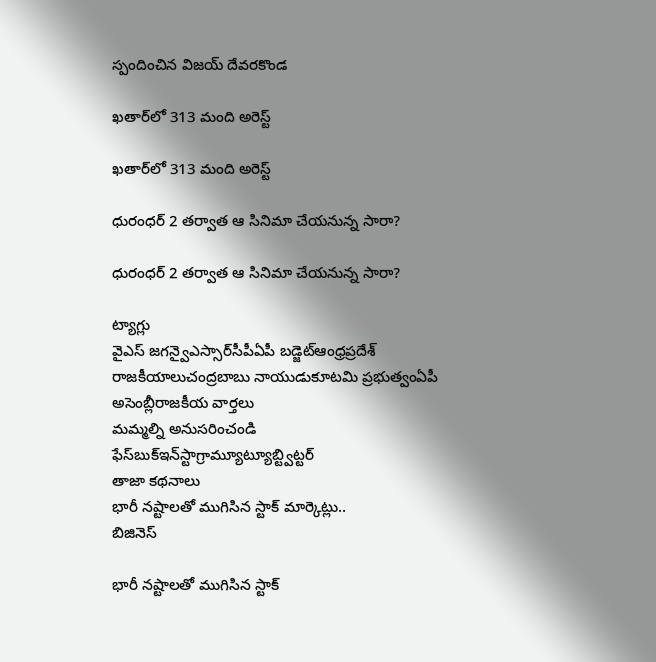స్పందించిన విజయ్ దేవరకొండ

ఖతార్‌లో 313 మంది అరెస్ట్

ఖతార్‌లో 313 మంది అరెస్ట్

ధురంధర్‌ 2 తర్వాత ఆ సినిమా చేయనున్న సారా?

ధురంధర్‌ 2 తర్వాత ఆ సినిమా చేయనున్న సారా?

ట్యాగ్లు
వైఎస్ జగన్వైఎస్సార్‌సీపీఏపీ బడ్జెట్ఆంధ్రప్రదేశ్ రాజకీయాలుచంద్రబాబు నాయుడుకూటమి ప్రభుత్వంఏపీ అసెంబ్లీరాజకీయ వార్తలు
మమ్మల్ని అనుసరించండి
ఫేస్‌బుక్ఇన్‌స్టాగ్రామ్యూట్యూబ్ట్విట్టర్
తాజా కథనాలు
భారీ నష్టాలతో ముగిసిన స్టాక్ మార్కెట్లు..
బిజినెస్

భారీ నష్టాలతో ముగిసిన స్టాక్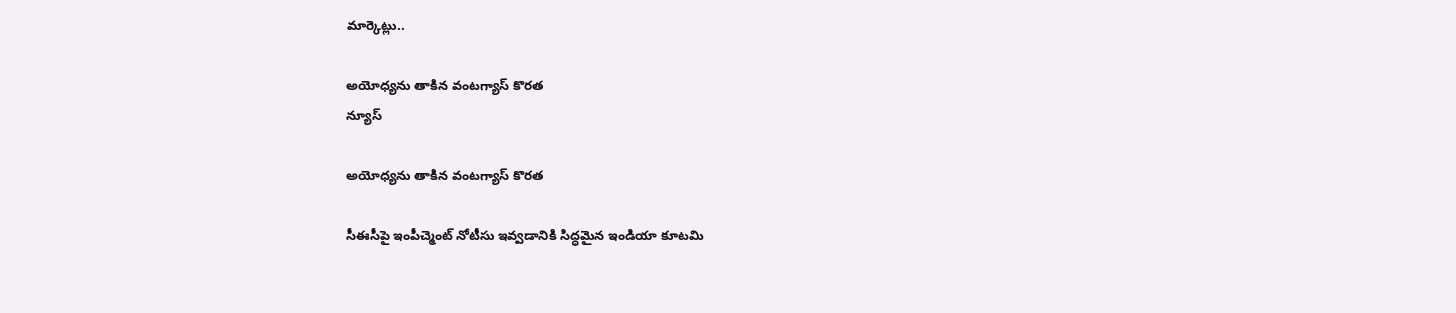మార్కెట్లు..

అయోధ్యను తాకిన వంటగ్యాస్‌ కొరత
న్యూస్

అయోధ్యను తాకిన వంటగ్యాస్‌ కొరత

సీఈసీపై ఇంపీచ్మెంట్ నోటీసు ఇవ్వడానికి సిద్ధమైన ఇండియా కూటమి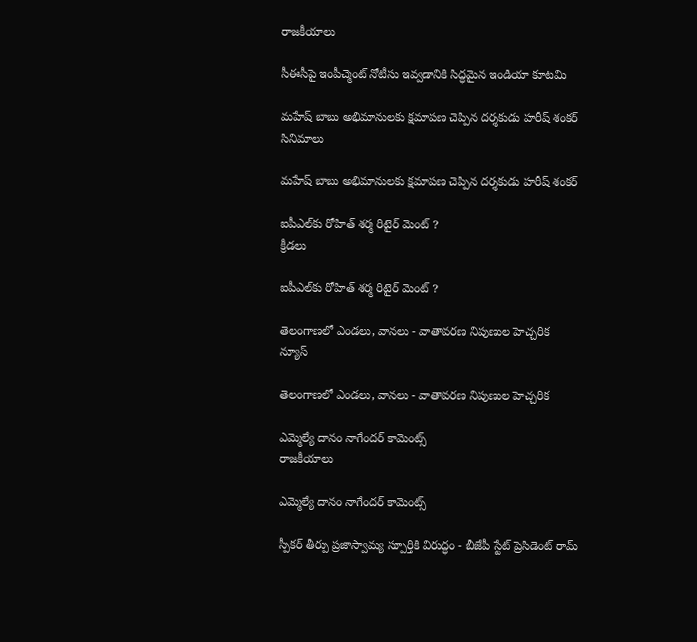రాజకీయాలు

సీఈసీపై ఇంపీచ్మెంట్ నోటీసు ఇవ్వడానికి సిద్ధమైన ఇండియా కూటమి

మహేష్ బాబు అభిమానులకు క్షమాపణ చెప్పిన దర్శకుడు హరీష్ శంకర్
సినిమాలు

మహేష్ బాబు అభిమానులకు క్షమాపణ చెప్పిన దర్శకుడు హరీష్ శంకర్

ఐపీఎల్‌కు రోహిత్ శర్మ రిటైర్ మెంట్ ?
క్రీడలు

ఐపీఎల్‌కు రోహిత్ శర్మ రిటైర్ మెంట్ ?

తెలంగాణలో ఎండలు, వానలు - వాతావరణ నిపుణుల హెచ్చరిక
న్యూస్

తెలంగాణలో ఎండలు, వానలు - వాతావరణ నిపుణుల హెచ్చరిక

ఎమ్మెల్యే దానం నాగేందర్ కామెంట్స్
రాజకీయాలు

ఎమ్మెల్యే దానం నాగేందర్ కామెంట్స్

స్పీకర్ తీర్పు ప్రజాస్వామ్య స్పూర్తికి విరుద్ధం - బీజేపీ స్టేట్ ప్రెసిడెంట్ రామ్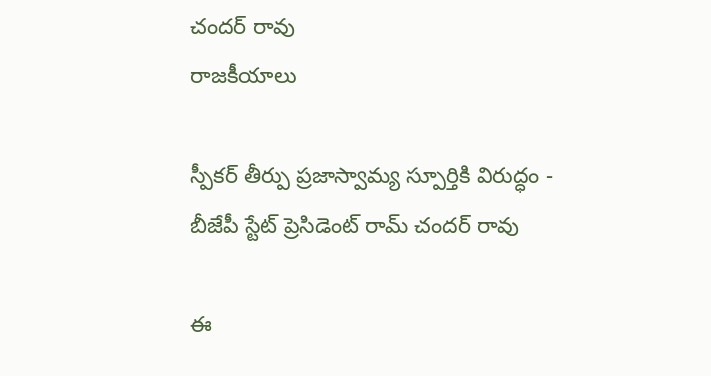చందర్ రావు
రాజకీయాలు

స్పీకర్ తీర్పు ప్రజాస్వామ్య స్పూర్తికి విరుద్ధం - బీజేపీ స్టేట్ ప్రెసిడెంట్ రామ్ చందర్ రావు

ఈ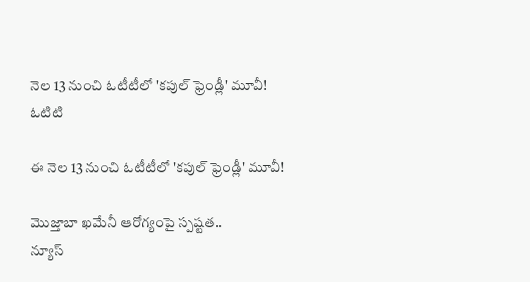నెల 13 నుంచి ఓటీటీలో 'కపుల్ ఫ్రెండ్లీ' మూవీ!
ఓటిటి

ఈ నెల 13 నుంచి ఓటీటీలో 'కపుల్ ఫ్రెండ్లీ' మూవీ!

మొజ్తాబా ఖమేనీ ఆరోగ్యంపై స్పష్టత..
న్యూస్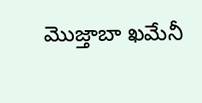మొజ్తాబా ఖమేనీ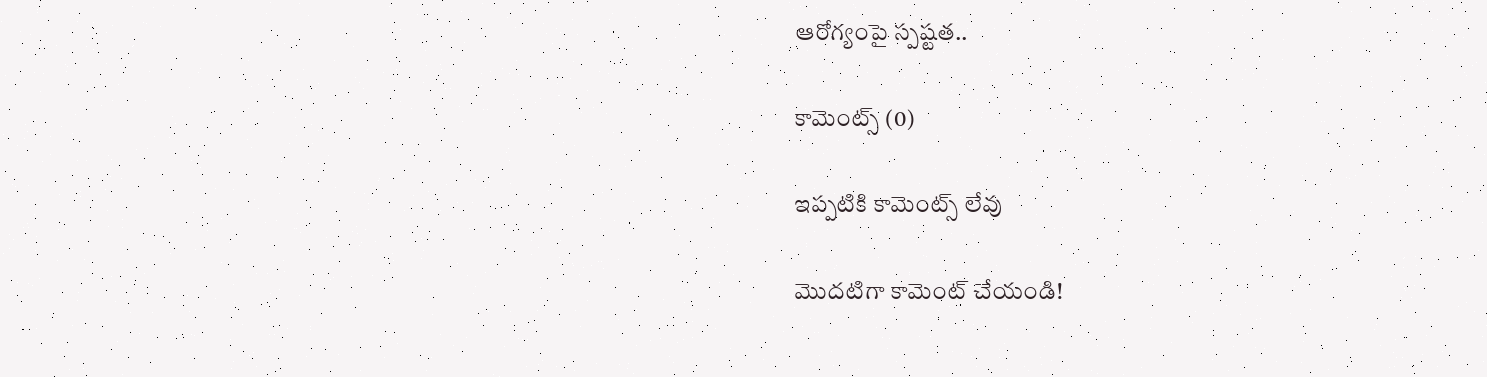ఆరోగ్యంపై స్పష్టత..

కామెంట్స్ (0)

ఇప్పటికి కామెంట్స్ లేవు

మొదటిగా కామెంట్ చేయండి!